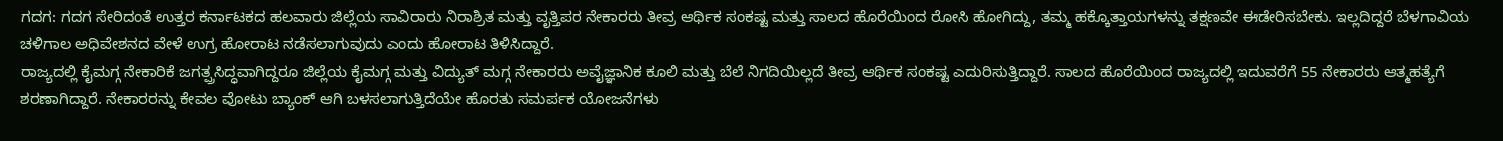ಗದಗ: ಗದಗ ಸೇರಿದಂತೆ ಉತ್ತರ ಕರ್ನಾಟಕದ ಹಲವಾರು ಜಿಲ್ಲೆಯ ಸಾವಿರಾರು ನಿರಾಶ್ರಿತ ಮತ್ತು ವೃತ್ತಿಪರ ನೇಕಾರರು ತೀವ್ರ ಆರ್ಥಿಕ ಸಂಕಷ್ಟ ಮತ್ತು ಸಾಲದ ಹೊರೆಯಿಂದ ರೋಸಿ ಹೋಗಿದ್ದು, ತಮ್ಮ ಹಕ್ಕೊತ್ತಾಯಗಳನ್ನು ತಕ್ಷಣವೇ ಈಡೇರಿಸಬೇಕು. ಇಲ್ಲದಿದ್ದರೆ ಬೆಳಗಾವಿಯ ಚಳಿಗಾಲ ಅಧಿವೇಶನದ ವೇಳೆ ಉಗ್ರ ಹೋರಾಟ ನಡೆಸಲಾಗುವುದು ಎಂದು ಹೋರಾಟ ತಿಳಿಸಿದ್ದಾರೆ.
ರಾಜ್ಯದಲ್ಲಿ ಕೈಮಗ್ಗ ನೇಕಾರಿಕೆ ಜಗತ್ಪ್ರಸಿದ್ಧವಾಗಿದ್ದರೂ ಜಿಲ್ಲೆಯ ಕೈಮಗ್ಗ ಮತ್ತು ವಿದ್ಯುತ್ ಮಗ್ಗ ನೇಕಾರರು ಅವೈಜ್ಞಾನಿಕ ಕೂಲಿ ಮತ್ತು ಬೆಲೆ ನಿಗದಿಯಿಲ್ಲದೆ ತೀವ್ರ ಆರ್ಥಿಕ ಸಂಕಷ್ಟ ಎದುರಿಸುತ್ತಿದ್ದಾರೆ. ಸಾಲದ ಹೊರೆಯಿಂದ ರಾಜ್ಯದಲ್ಲಿ ಇದುವರೆಗೆ 55 ನೇಕಾರರು ಆತ್ಮಹತ್ಯೆಗೆ ಶರಣಾಗಿದ್ದಾರೆ. ನೇಕಾರರನ್ನು ಕೇವಲ ವೋಟು ಬ್ಯಾಂಕ್ ಆಗಿ ಬಳಸಲಾಗುತ್ತಿದೆಯೇ ಹೊರತು ಸಮರ್ಪಕ ಯೋಜನೆಗಳು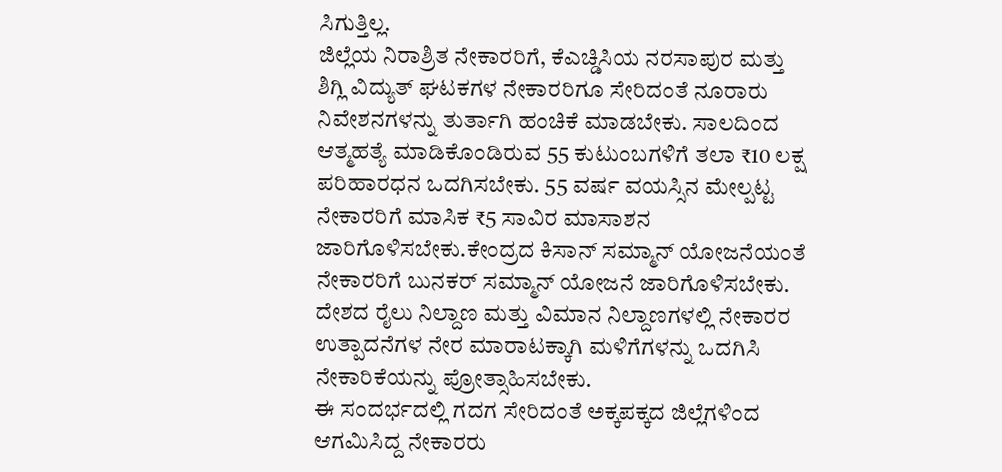ಸಿಗುತ್ತಿಲ್ಲ.
ಜಿಲ್ಲೆಯ ನಿರಾಶ್ರಿತ ನೇಕಾರರಿಗೆ, ಕೆಎಚ್ಡಿಸಿಯ ನರಸಾಪುರ ಮತ್ತು ಶಿಗ್ಲಿ ವಿದ್ಯುತ್ ಘಟಕಗಳ ನೇಕಾರರಿಗೂ ಸೇರಿದಂತೆ ನೂರಾರು ನಿವೇಶನಗಳನ್ನು ತುರ್ತಾಗಿ ಹಂಚಿಕೆ ಮಾಡಬೇಕು. ಸಾಲದಿಂದ ಆತ್ಮಹತ್ಯೆ ಮಾಡಿಕೊಂಡಿರುವ 55 ಕುಟುಂಬಗಳಿಗೆ ತಲಾ ₹10 ಲಕ್ಷ ಪರಿಹಾರಧನ ಒದಗಿಸಬೇಕು. 55 ವರ್ಷ ವಯಸ್ಸಿನ ಮೇಲ್ಪಟ್ಟ ನೇಕಾರರಿಗೆ ಮಾಸಿಕ ₹5 ಸಾವಿರ ಮಾಸಾಶನ ಜಾರಿಗೊಳಿಸಬೇಕು.ಕೇಂದ್ರದ ಕಿಸಾನ್ ಸಮ್ಮಾನ್ ಯೋಜನೆಯಂತೆ ನೇಕಾರರಿಗೆ ಬುನಕರ್ ಸಮ್ಮಾನ್ ಯೋಜನೆ ಜಾರಿಗೊಳಿಸಬೇಕು. ದೇಶದ ರೈಲು ನಿಲ್ದಾಣ ಮತ್ತು ವಿಮಾನ ನಿಲ್ದಾಣಗಳಲ್ಲಿ ನೇಕಾರರ ಉತ್ಪಾದನೆಗಳ ನೇರ ಮಾರಾಟಕ್ಕಾಗಿ ಮಳಿಗೆಗಳನ್ನು ಒದಗಿಸಿ ನೇಕಾರಿಕೆಯನ್ನು ಪ್ರೋತ್ಸಾಹಿಸಬೇಕು.
ಈ ಸಂದರ್ಭದಲ್ಲಿ ಗದಗ ಸೇರಿದಂತೆ ಅಕ್ಕಪಕ್ಕದ ಜಿಲ್ಲೆಗಳಿಂದ ಆಗಮಿಸಿದ್ದ ನೇಕಾರರು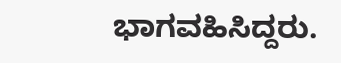ಭಾಗವಹಿಸಿದ್ದರು.